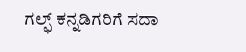ಗಲ್ಫ್ ಕನ್ನಡಿಗರಿಗೆ ಸದಾ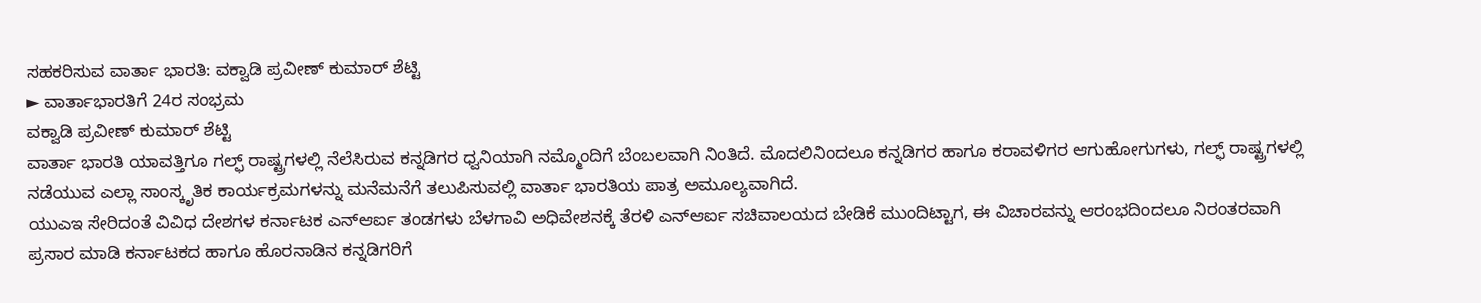ಸಹಕರಿಸುವ ವಾರ್ತಾ ಭಾರತಿ: ವಕ್ವಾಡಿ ಪ್ರವೀಣ್ ಕುಮಾರ್ ಶೆಟ್ಟಿ
► ವಾರ್ತಾಭಾರತಿಗೆ 24ರ ಸಂಭ್ರಮ
ವಕ್ವಾಡಿ ಪ್ರವೀಣ್ ಕುಮಾರ್ ಶೆಟ್ಟಿ
ವಾರ್ತಾ ಭಾರತಿ ಯಾವತ್ತಿಗೂ ಗಲ್ಫ್ ರಾಷ್ಟ್ರಗಳಲ್ಲಿ ನೆಲೆಸಿರುವ ಕನ್ನಡಿಗರ ಧ್ವನಿಯಾಗಿ ನಮ್ಮೊಂದಿಗೆ ಬೆಂಬಲವಾಗಿ ನಿಂತಿದೆ. ಮೊದಲಿನಿಂದಲೂ ಕನ್ನಡಿಗರ ಹಾಗೂ ಕರಾವಳಿಗರ ಆಗುಹೋಗುಗಳು, ಗಲ್ಫ್ ರಾಷ್ಟ್ರಗಳಲ್ಲಿ ನಡೆಯುವ ಎಲ್ಲಾ ಸಾಂಸ್ಕೃತಿಕ ಕಾರ್ಯಕ್ರಮಗಳನ್ನು ಮನೆಮನೆಗೆ ತಲುಪಿಸುವಲ್ಲಿ ವಾರ್ತಾ ಭಾರತಿಯ ಪಾತ್ರ ಅಮೂಲ್ಯವಾಗಿದೆ.
ಯುಎಇ ಸೇರಿದಂತೆ ವಿವಿಧ ದೇಶಗಳ ಕರ್ನಾಟಕ ಎನ್ಆರ್ಐ ತಂಡಗಳು ಬೆಳಗಾವಿ ಅಧಿವೇಶನಕ್ಕೆ ತೆರಳಿ ಎನ್ಆರ್ಐ ಸಚಿವಾಲಯದ ಬೇಡಿಕೆ ಮುಂದಿಟ್ಟಾಗ, ಈ ವಿಚಾರವನ್ನು ಆರಂಭದಿಂದಲೂ ನಿರಂತರವಾಗಿ ಪ್ರಸಾರ ಮಾಡಿ ಕರ್ನಾಟಕದ ಹಾಗೂ ಹೊರನಾಡಿನ ಕನ್ನಡಿಗರಿಗೆ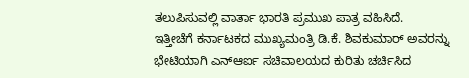ತಲುಪಿಸುವಲ್ಲಿ ವಾರ್ತಾ ಭಾರತಿ ಪ್ರಮುಖ ಪಾತ್ರ ವಹಿಸಿದೆ.
ಇತ್ತೀಚೆಗೆ ಕರ್ನಾಟಕದ ಮುಖ್ಯಮಂತ್ರಿ ಡಿ.ಕೆ. ಶಿವಕುಮಾರ್ ಅವರನ್ನು ಭೇಟಿಯಾಗಿ ಎನ್ಆರ್ಐ ಸಚಿವಾಲಯದ ಕುರಿತು ಚರ್ಚಿಸಿದ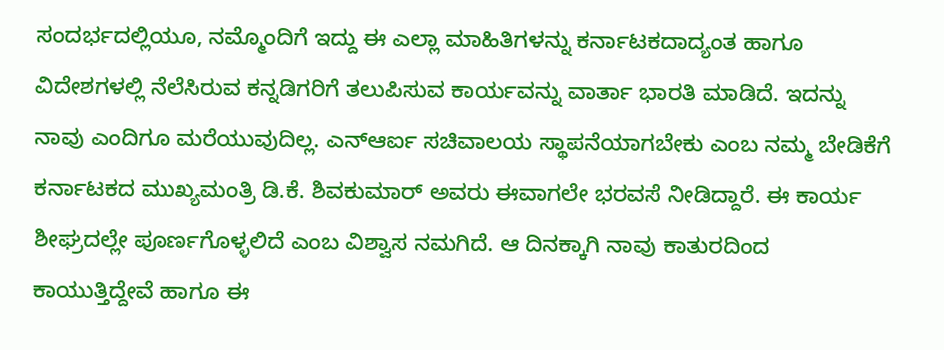ಸಂದರ್ಭದಲ್ಲಿಯೂ, ನಮ್ಮೊಂದಿಗೆ ಇದ್ದು ಈ ಎಲ್ಲಾ ಮಾಹಿತಿಗಳನ್ನು ಕರ್ನಾಟಕದಾದ್ಯಂತ ಹಾಗೂ ವಿದೇಶಗಳಲ್ಲಿ ನೆಲೆಸಿರುವ ಕನ್ನಡಿಗರಿಗೆ ತಲುಪಿಸುವ ಕಾರ್ಯವನ್ನು ವಾರ್ತಾ ಭಾರತಿ ಮಾಡಿದೆ. ಇದನ್ನು ನಾವು ಎಂದಿಗೂ ಮರೆಯುವುದಿಲ್ಲ. ಎನ್ಆರ್ಐ ಸಚಿವಾಲಯ ಸ್ಥಾಪನೆಯಾಗಬೇಕು ಎಂಬ ನಮ್ಮ ಬೇಡಿಕೆಗೆ ಕರ್ನಾಟಕದ ಮುಖ್ಯಮಂತ್ರಿ ಡಿ.ಕೆ. ಶಿವಕುಮಾರ್ ಅವರು ಈವಾಗಲೇ ಭರವಸೆ ನೀಡಿದ್ದಾರೆ. ಈ ಕಾರ್ಯ ಶೀಘ್ರದಲ್ಲೇ ಪೂರ್ಣಗೊಳ್ಳಲಿದೆ ಎಂಬ ವಿಶ್ವಾಸ ನಮಗಿದೆ. ಆ ದಿನಕ್ಕಾಗಿ ನಾವು ಕಾತುರದಿಂದ ಕಾಯುತ್ತಿದ್ದೇವೆ ಹಾಗೂ ಈ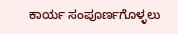ಕಾರ್ಯ ಸಂಪೂರ್ಣಗೊಳ್ಳಲು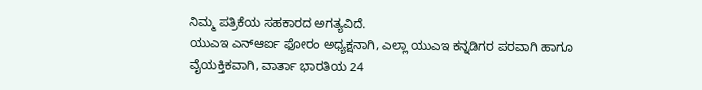ನಿಮ್ಮ ಪತ್ರಿಕೆಯ ಸಹಕಾರದ ಅಗತ್ಯವಿದೆ.
ಯುಎಇ ಎನ್ಆರ್ಐ ಫೋರಂ ಅಧ್ಯಕ್ಷನಾಗಿ, ಎಲ್ಲಾ ಯುಎಇ ಕನ್ನಡಿಗರ ಪರವಾಗಿ ಹಾಗೂ ವೈಯಕ್ತಿಕವಾಗಿ, ವಾರ್ತಾ ಭಾರತಿಯ 24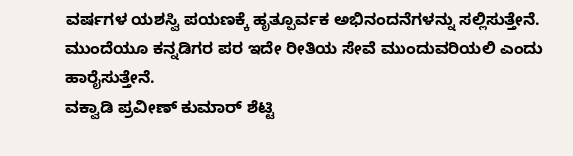ವರ್ಷಗಳ ಯಶಸ್ವಿ ಪಯಣಕ್ಕೆ ಹೃತ್ಪೂರ್ವಕ ಅಭಿನಂದನೆಗಳನ್ನು ಸಲ್ಲಿಸುತ್ತೇನೆ. ಮುಂದೆಯೂ ಕನ್ನಡಿಗರ ಪರ ಇದೇ ರೀತಿಯ ಸೇವೆ ಮುಂದುವರಿಯಲಿ ಎಂದು ಹಾರೈಸುತ್ತೇನೆ.
ವಕ್ವಾಡಿ ಪ್ರವೀಣ್ ಕುಮಾರ್ ಶೆಟ್ಟಿ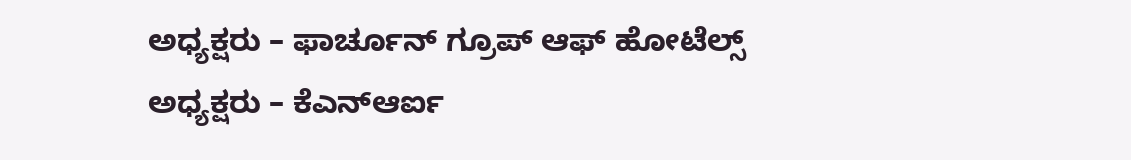ಅಧ್ಯಕ್ಷರು – ಫಾರ್ಚೂನ್ ಗ್ರೂಪ್ ಆಫ್ ಹೋಟೆಲ್ಸ್
ಅಧ್ಯಕ್ಷರು – ಕೆಎನ್ಆರ್ಐ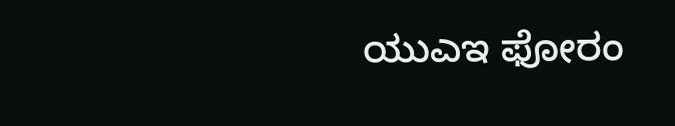ಯುಎಇ ಫೋರಂ